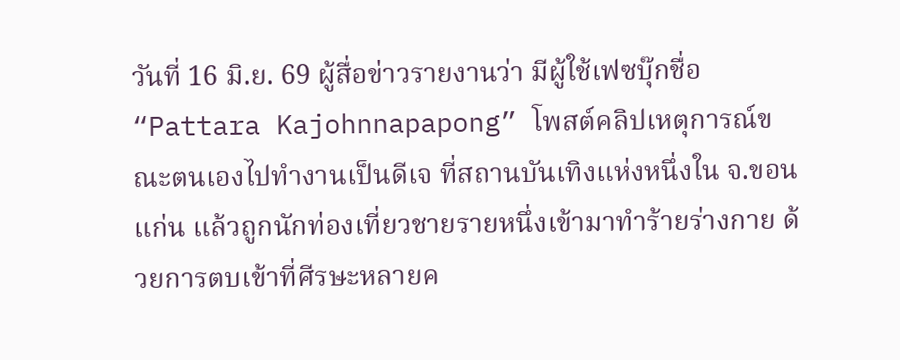วันที่ 16 มิ.ย. 69 ผู้สื่อข่าวรายงานว่า มีผู้ใช้เฟซบุ๊กชื่อ “Pattara Kajohnnapapong” โพสต์คลิปเหตุการณ์ขณะตนเองไปทำงานเป็นดีเจ ที่สถานบันเทิงแห่งหนึ่งใน จ.ขอนแก่น แล้วถูกนักท่องเที่ยวชายรายหนึ่งเข้ามาทำร้ายร่างกาย ด้วยการตบเข้าที่ศีรษะหลายค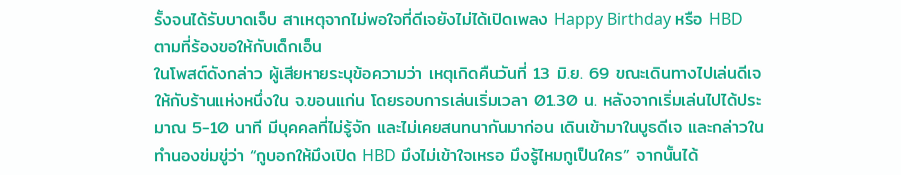รั้งจนได้รับบาดเจ็บ สาเหตุจากไม่พอใจที่ดีเจยังไม่ได้เปิดเพลง Happy Birthday หรือ HBD ตามที่ร้องขอให้กับเด็กเอ็น
ในโพสต์ดังกล่าว ผู้เสียหายระบุข้อความว่า เหตุเกิดคืนวันที่ 13 มิ.ย. 69 ขณะเดินทางไปเล่นดีเจให้กับร้านแห่งหนึ่งใน จ.ขอนแก่น โดยรอบการเล่นเริ่มเวลา 01.30 น. หลังจากเริ่มเล่นไปได้ประมาณ 5-10 นาที มีบุคคลที่ไม่รู้จัก และไม่เคยสนทนากันมาก่อน เดินเข้ามาในบูธดีเจ และกล่าวในทำนองข่มขู่ว่า “กูบอกให้มึงเปิด HBD มึงไม่เข้าใจเหรอ มึงรู้ไหมกูเป็นใคร” จากนั้นได้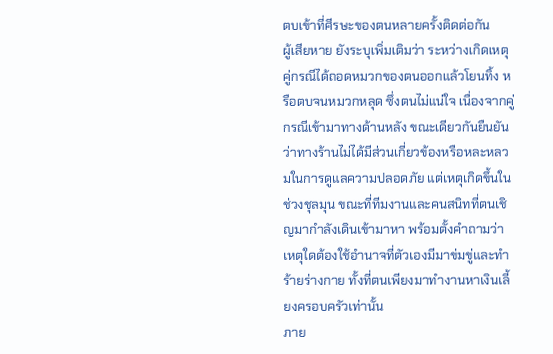ตบเข้าที่ศีรษะของตนหลายครั้งติดต่อกัน
ผู้เสียหาย ยังระบุเพิ่มเติมว่า ระหว่างเกิดเหตุ คู่กรณีได้ถอดหมวกของตนออกแล้วโยนทิ้ง หรือตบจนหมวกหลุด ซึ่งตนไม่แน่ใจ เนื่องจากคู่กรณีเข้ามาทางด้านหลัง ขณะเดียวกันยืนยันว่าทางร้านไม่ได้มีส่วนเกี่ยวข้องหรือหละหลวมในการดูแลความปลอดภัย แต่เหตุเกิดขึ้นในช่วงชุลมุน ขณะที่ทีมงานและคนสนิทที่ตนเชิญมากำลังเดินเข้ามาหา พร้อมตั้งคำถามว่าเหตุใดต้องใช้อำนาจที่ตัวเองมีมาข่มขู่และทำร้ายร่างกาย ทั้งที่ตนเพียงมาทำงานหาเงินเลี้ยงครอบครัวเท่านั้น
ภาย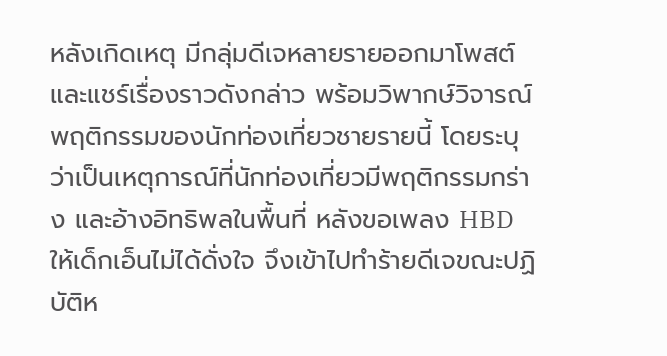หลังเกิดเหตุ มีกลุ่มดีเจหลายรายออกมาโพสต์และแชร์เรื่องราวดังกล่าว พร้อมวิพากษ์วิจารณ์พฤติกรรมของนักท่องเที่ยวชายรายนี้ โดยระบุว่าเป็นเหตุการณ์ที่นักท่องเที่ยวมีพฤติกรรมกร่าง และอ้างอิทธิพลในพื้นที่ หลังขอเพลง HBD ให้เด็กเอ็นไม่ได้ดั่งใจ จึงเข้าไปทำร้ายดีเจขณะปฏิบัติห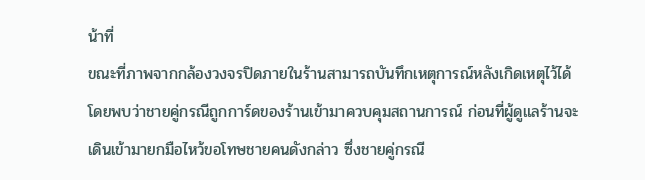น้าที่
ขณะที่ภาพจากกล้องวงจรปิดภายในร้านสามารถบันทึกเหตุการณ์หลังเกิดเหตุไว้ได้ โดยพบว่าชายคู่กรณีถูกการ์ดของร้านเข้ามาควบคุมสถานการณ์ ก่อนที่ผู้ดูแลร้านจะเดินเข้ามายกมือไหว้ขอโทษชายคนดังกล่าว ซึ่งชายคู่กรณี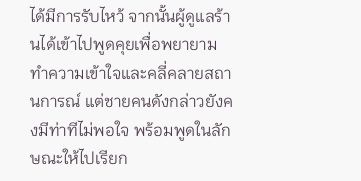ได้มีการรับไหว้ จากนั้นผู้ดูแลร้านได้เข้าไปพูดคุยเพื่อพยายามทำความเข้าใจและคลี่คลายสถานการณ์ แต่ชายคนดังกล่าวยังคงมีท่าทีไม่พอใจ พร้อมพูดในลักษณะให้ไปเรียก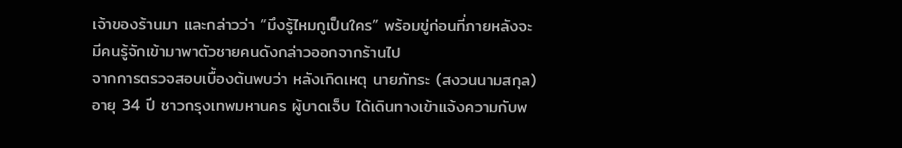เจ้าของร้านมา และกล่าวว่า “มึงรู้ไหมกูเป็นใคร” พร้อมขู่ก่อนที่ภายหลังจะมีคนรู้จักเข้ามาพาตัวชายคนดังกล่าวออกจากร้านไป
จากการตรวจสอบเบื้องต้นพบว่า หลังเกิดเหตุ นายภัทระ (สงวนนามสกุล) อายุ 34 ปี ชาวกรุงเทพมหานคร ผู้บาดเจ็บ ได้เดินทางเข้าแจ้งความกับพ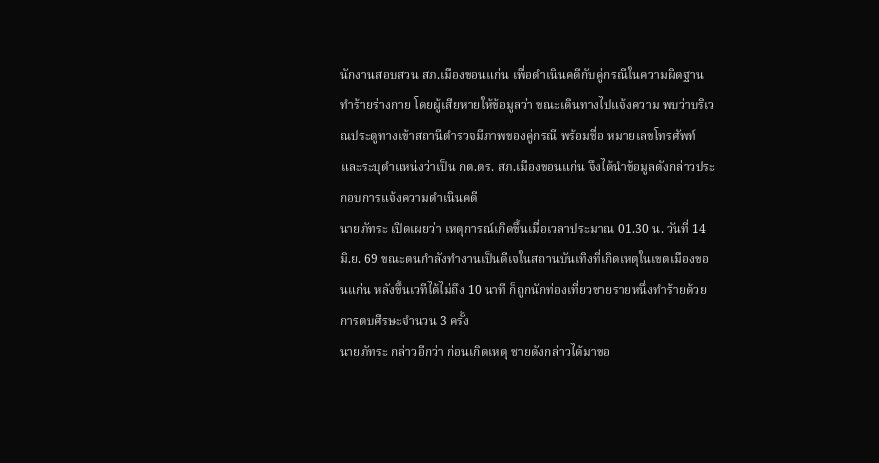นักงานสอบสวน สภ.เมืองขอนแก่น เพื่อดำเนินคดีกับคู่กรณีในความผิดฐานทำร้ายร่างกาย โดยผู้เสียหายให้ข้อมูลว่า ขณะเดินทางไปแจ้งความ พบว่าบริเวณประตูทางเข้าสถานีตำรวจมีภาพของคู่กรณี พร้อมชื่อ หมายเลขโทรศัพท์ และระบุตำแหน่งว่าเป็น กต.ตร. สภ.เมืองขอนแก่น จึงได้นำข้อมูลดังกล่าวประกอบการแจ้งความดำเนินคดี
นายภัทระ เปิดเผยว่า เหตุการณ์เกิดขึ้นเมื่อเวลาประมาณ 01.30 น. วันที่ 14 มิ.ย. 69 ขณะตนกำลังทำงานเป็นดีเจในสถานบันเทิงที่เกิดเหตุในเขตเมืองขอนแก่น หลังขึ้นเวทีได้ไม่ถึง 10 นาที ก็ถูกนักท่องเที่ยวชายรายหนึ่งทำร้ายด้วยการตบศีรษะจำนวน 3 ครั้ง
นายภัทระ กล่าวอีกว่า ก่อนเกิดเหตุ ชายดังกล่าวได้มาขอ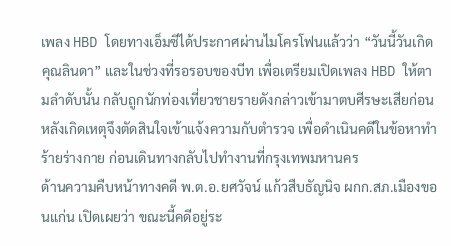เพลง HBD โดยทางเอ็มซีได้ประกาศผ่านไมโครโฟนแล้วว่า “วันนี้วันเกิดคุณลินดา” และในช่วงที่รอรอบของบีท เพื่อเตรียมเปิดเพลง HBD ให้ตามลำดับนั้น กลับถูกนักท่องเที่ยวชายรายดังกล่าวเข้ามาตบศีรษะเสียก่อน หลังเกิดเหตุจึงตัดสินใจเข้าแจ้งความกับตำรวจ เพื่อดำเนินคดีในข้อหาทำร้ายร่างกาย ก่อนเดินทางกลับไปทำงานที่กรุงเทพมหานคร
ด้านความคืบหน้าทางคดี พ.ต.อ.ยศวัจน์ แก้วสืบธัญนิจ ผกก.สภ.เมืองขอนแก่น เปิดเผยว่า ขณะนี้คดีอยู่ระ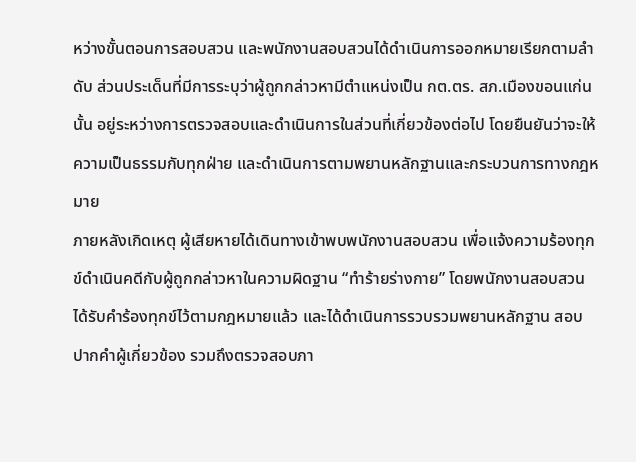หว่างขั้นตอนการสอบสวน และพนักงานสอบสวนได้ดำเนินการออกหมายเรียกตามลำดับ ส่วนประเด็นที่มีการระบุว่าผู้ถูกกล่าวหามีตำแหน่งเป็น กต.ตร. สภ.เมืองขอนแก่นนั้น อยู่ระหว่างการตรวจสอบและดำเนินการในส่วนที่เกี่ยวข้องต่อไป โดยยืนยันว่าจะให้ความเป็นธรรมกับทุกฝ่าย และดำเนินการตามพยานหลักฐานและกระบวนการทางกฎหมาย
ภายหลังเกิดเหตุ ผู้เสียหายได้เดินทางเข้าพบพนักงานสอบสวน เพื่อแจ้งความร้องทุกข์ดำเนินคดีกับผู้ถูกกล่าวหาในความผิดฐาน “ทำร้ายร่างกาย” โดยพนักงานสอบสวนได้รับคำร้องทุกข์ไว้ตามกฎหมายแล้ว และได้ดำเนินการรวบรวมพยานหลักฐาน สอบปากคำผู้เกี่ยวข้อง รวมถึงตรวจสอบภา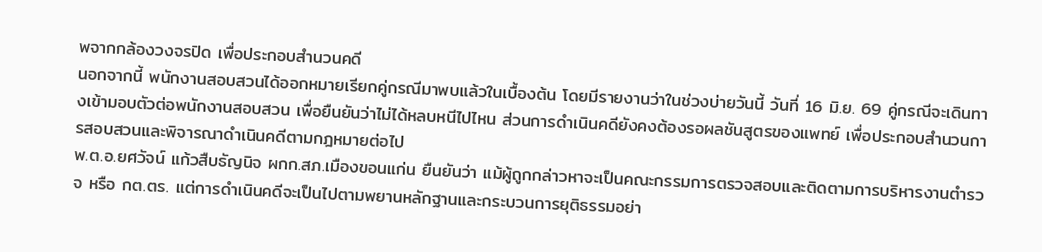พจากกล้องวงจรปิด เพื่อประกอบสำนวนคดี
นอกจากนี้ พนักงานสอบสวนได้ออกหมายเรียกคู่กรณีมาพบแล้วในเบื้องต้น โดยมีรายงานว่าในช่วงบ่ายวันนี้ วันที่ 16 มิ.ย. 69 คู่กรณีจะเดินทางเข้ามอบตัวต่อพนักงานสอบสวน เพื่อยืนยันว่าไม่ได้หลบหนีไปไหน ส่วนการดำเนินคดียังคงต้องรอผลชันสูตรของแพทย์ เพื่อประกอบสำนวนการสอบสวนและพิจารณาดำเนินคดีตามกฎหมายต่อไป
พ.ต.อ.ยศวัจน์ แก้วสืบธัญนิจ ผกก.สภ.เมืองขอนแก่น ยืนยันว่า แม้ผู้ถูกกล่าวหาจะเป็นคณะกรรมการตรวจสอบและติดตามการบริหารงานตำรวจ หรือ กต.ตร. แต่การดำเนินคดีจะเป็นไปตามพยานหลักฐานและกระบวนการยุติธรรมอย่า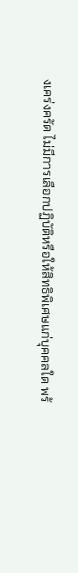งเคร่งครัด ไม่มีการเลือกปฏิบัติหรือให้สิทธิพิเศษแก่บุคคลใด พร้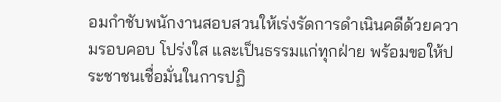อมกำชับพนักงานสอบสวนให้เร่งรัดการดำเนินคดีด้วยความรอบคอบ โปร่งใส และเป็นธรรมแก่ทุกฝ่าย พร้อมขอให้ประชาชนเชื่อมั่นในการปฏิ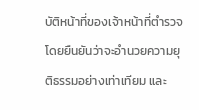บัติหน้าที่ของเจ้าหน้าที่ตำรวจ โดยยืนยันว่าจะอำนวยความยุติธรรมอย่างเท่าเทียม และ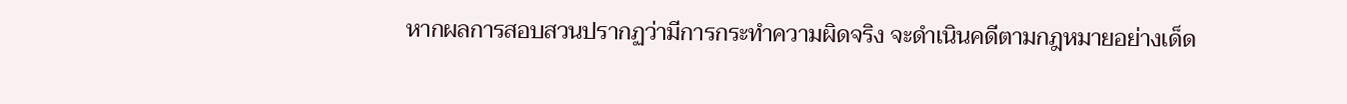หากผลการสอบสวนปรากฏว่ามีการกระทำความผิดจริง จะดำเนินคดีตามกฎหมายอย่างเด็ด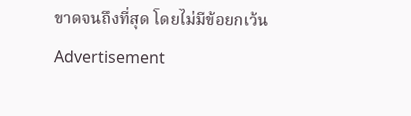ขาดจนถึงที่สุด โดยไม่มีข้อยกเว้น
Advertisement